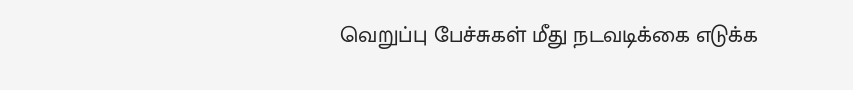வெறுப்பு பேச்சுகள் மீது நடவடிக்கை எடுக்க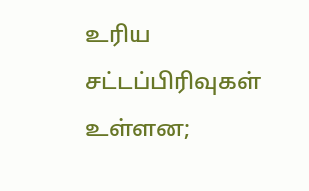உரிய சட்டப்பிரிவுகள் உள்ளன;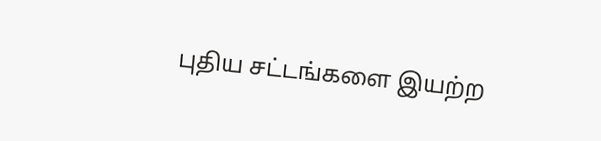புதிய சட்டங்களை இயற்ற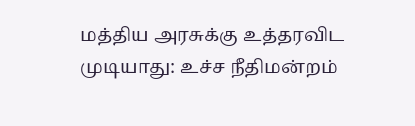மத்திய அரசுக்கு உத்தரவிட முடியாது: உச்ச நீதிமன்றம்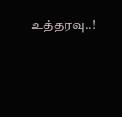உத்தரவு..!